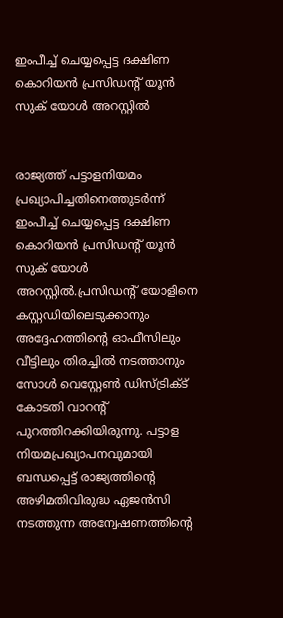ഇംപീച്ച്‌ ചെയ്യപ്പെട്ട ദക്ഷിണ കൊറിയന്‍ പ്രസിഡന്റ് യൂന്‍ സുക് യോള്‍ അറസ്റ്റില്‍


രാജ്യത്ത് പട്ടാളനിയമം പ്രഖ്യാപിച്ചതിനെത്തുടര്‍ന്ന് ഇംപീച്ച്‌ ചെയ്യപ്പെട്ട ദക്ഷിണ കൊറിയന്‍ പ്രസിഡന്റ് യൂന്‍ സുക് യോള്‍ അറസ്റ്റില്‍.പ്രസിഡന്റ് യോളിനെ കസ്റ്റഡിയിലെടുക്കാനും അദ്ദേഹത്തിന്റെ ഓഫീസിലും വീട്ടിലും തിരച്ചില്‍ നടത്താനും സോള്‍ വെസ്റ്റേണ്‍ ഡിസ്ട്രിക്‌ട് കോടതി വാറന്റ് പുറത്തിറക്കിയിരുന്നു. പട്ടാള നിയമപ്രഖ്യാപനവുമായി ബന്ധപ്പെട്ട് രാജ്യത്തിന്റെ അഴിമതിവിരുദ്ധ ഏജന്‍സി നടത്തുന്ന അന്വേഷണത്തിന്റെ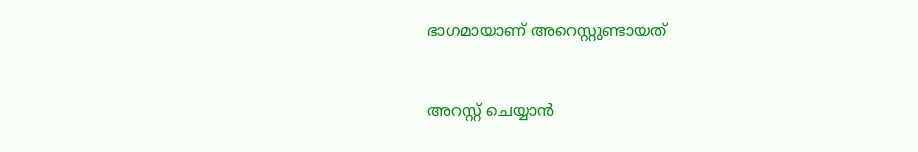ഭാഗമായാണ് അറെസ്റ്റുണ്ടായത്


അറസ്റ്റ് ചെയ്യാന്‍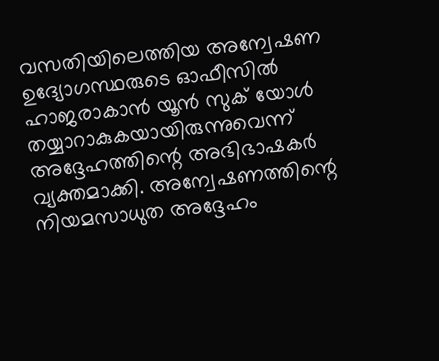വസതിയിലെത്തിയ അന്വേഷണ ഉദ്യോഗസ്ഥരുടെ ഓഫീസില്‍ ഹാജരാകാന്‍ യൂൻ സുക് യോള്‍ തയ്യാറാകുകയായിരുന്നുവെന്ന് അദ്ദേഹത്തിന്റെ അഭിഭാഷകർ വ്യക്തമാക്കി. അന്വേഷണത്തിന്റെ നിയമസാധുത അദ്ദേഹം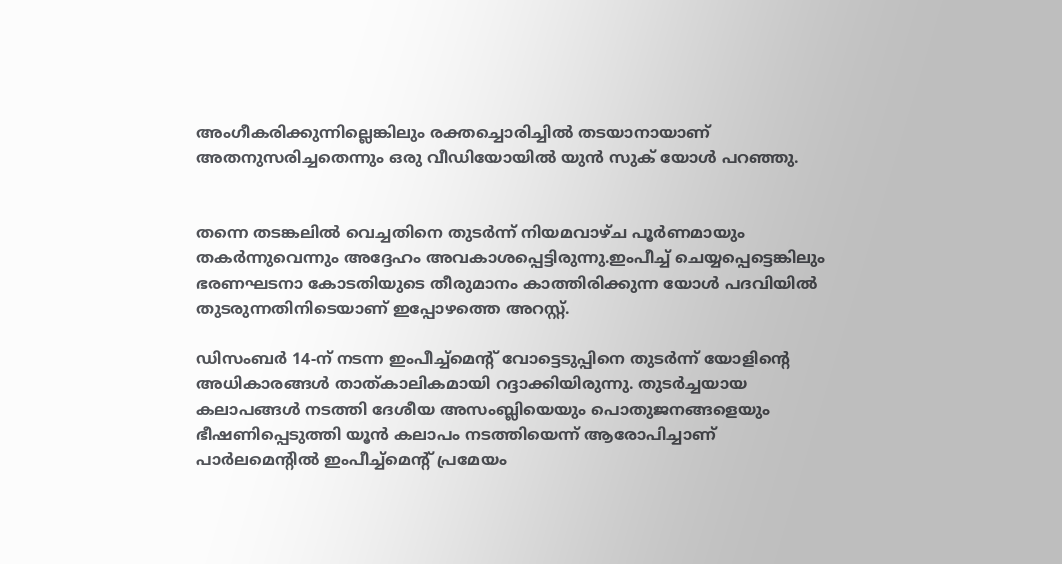അംഗീകരിക്കുന്നില്ലെങ്കിലും രക്തച്ചൊരിച്ചില്‍ തടയാനായാണ് അതനുസരിച്ചതെന്നും ഒരു വീഡിയോയില്‍ യുന്‍ സുക് യോള്‍ പറഞ്ഞു.


തന്നെ തടങ്കലില്‍ വെച്ചതിനെ തുടര്‍ന്ന് നിയമവാഴ്ച പൂര്‍ണമായും തകര്‍ന്നുവെന്നും അദ്ദേഹം അവകാശപ്പെട്ടിരുന്നു.ഇംപീച്ച്‌ ചെയ്യപ്പെട്ടെങ്കിലും ഭരണഘടനാ കോടതിയുടെ തീരുമാനം കാത്തിരിക്കുന്ന യോള്‍ പദവിയില്‍ തുടരുന്നതിനിടെയാണ് ഇപ്പോഴത്തെ അറസ്റ്റ്.

ഡിസംബര്‍ 14-ന് നടന്ന ഇംപീച്ച്‌മെന്റ് വോട്ടെടുപ്പിനെ തുടര്‍ന്ന് യോളിന്റെ അധികാരങ്ങള്‍ താത്കാലികമായി റദ്ദാക്കിയിരുന്നു. തുടര്‍ച്ചയായ കലാപങ്ങള്‍ നടത്തി ദേശീയ അസംബ്ലിയെയും പൊതുജനങ്ങളെയും ഭീഷണിപ്പെടുത്തി യൂന്‍ കലാപം നടത്തിയെന്ന് ആരോപിച്ചാണ് പാര്‍ലമെന്റില്‍ ഇംപീച്ച്‌മെന്റ് പ്രമേയം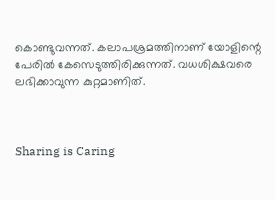കൊണ്ടുവന്നത്. കലാപശ്രമത്തിനാണ് യോളിന്റെ പേരില്‍ കേസെടുത്തിരിക്കുന്നത്. വധശിക്ഷവരെ ലഭിക്കാവുന്ന കുറ്റമാണിത്.



Sharing is Caring